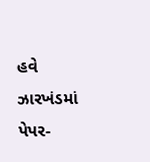હવે ઝારખંડમાં પેપર-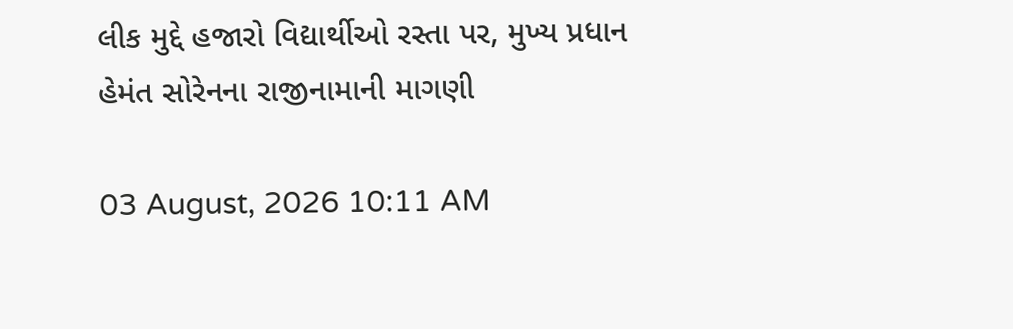લીક મુદ્દે હજારો વિદ્યાર્થીઓ રસ્તા પર, મુખ્ય પ્રધાન હેમંત સોરેનના રાજીનામાની માગણી

03 August, 2026 10:11 AM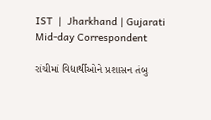IST  |  Jharkhand | Gujarati Mid-day Correspondent

રાંચીમાં વિદ્યાર્થીઓને પ્રશાસન તંબુ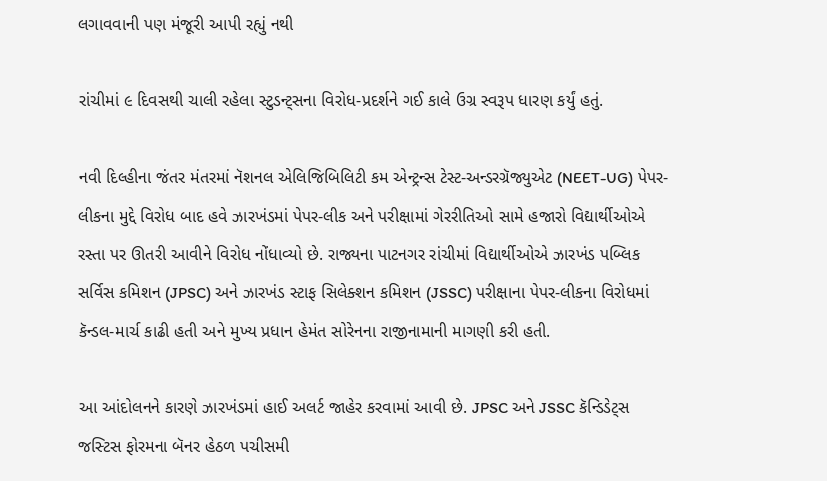લગાવવાની પણ મંજૂરી આપી રહ્યું નથી

રાંચીમાં ૯ દિવસથી ચાલી રહેલા સ્ટુડન્ટ્સના વિરોધ-પ્રદર્શને ગઈ કાલે ઉગ્ર સ્વરૂપ ધારણ કર્યું હતું.

નવી દિલ્હીના જંતર મંતરમાં નૅશનલ એલિજિબિલિટી કમ એન્ટ્રન્સ ટેસ્ટ-અન્ડરગ્રૅજ્યુએટ (NEET-UG) પેપર-લીકના મુદ્દે વિરોધ બાદ હવે ઝારખંડમાં પેપર-લીક અને પરીક્ષામાં ગેરરીતિઓ સામે હજારો વિદ્યાર્થીઓએ રસ્તા પર ઊતરી આવીને વિરોધ નોંધાવ્યો છે. રાજ્યના પાટનગર રાંચીમાં વિદ્યાર્થીઓએ ઝારખંડ પબ્લિક સર્વિસ કમિશન (JPSC) અને ઝારખંડ સ્ટાફ સિલેક્શન કમિશન (JSSC) પરીક્ષાના પેપર-લીકના વિરોધમાં કૅન્ડલ-માર્ચ કાઢી હતી અને મુખ્ય પ્રધાન હેમંત સોરેનના રાજીનામાની માગણી કરી હતી.

આ આંદોલનને કારણે ઝારખંડમાં હાઈ અલર્ટ જાહેર કરવામાં આવી છે. JPSC અને JSSC કૅન્ડિડેટ્સ જસ્ટિસ ફોરમના બૅનર હેઠળ પચીસમી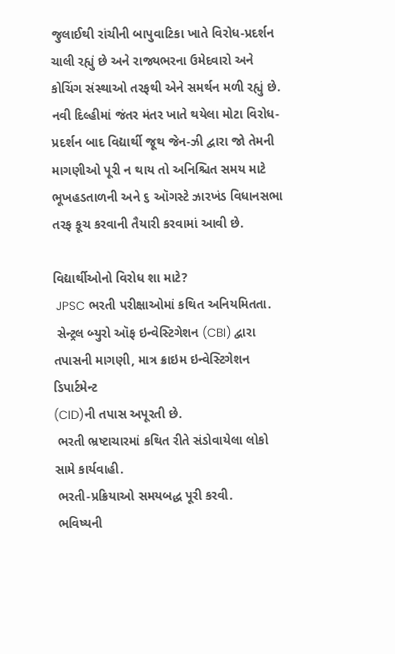જુલાઈથી રાંચીની બાપુવાટિકા ખાતે વિરોધ-પ્રદર્શન ચાલી રહ્યું છે અને રાજ્યભરના ઉમેદવારો અને કોચિંગ સંસ્થાઓ તરફથી એને સમર્થન મળી રહ્યું છે. નવી દિલ્હીમાં જંતર મંતર ખાતે થયેલા મોટા વિરોધ-પ્રદર્શન બાદ વિદ્યાર્થી જૂથ જેન-ઝી દ્વારા જો તેમની માગણીઓ પૂરી ન થાય તો અનિશ્ચિત સમય માટે ભૂખહડતાળની અને ૬ ઑગસ્ટે ઝારખંડ વિધાનસભા તરફ કૂચ કરવાની તૈયારી કરવામાં આવી છે.

વિદ્યાર્થીઓનો વિરોધ શા માટે?
 JPSC ભરતી પરીક્ષાઓમાં કથિત અનિયમિતતા.
 સેન્ટ્રલ બ્યુરો ઑફ ઇન્વેસ્ટિગેશન (CBI) દ્વારા તપાસની માગણી, માત્ર ક્રાઇમ ઇન્વેસ્ટિગેશન ડિપાર્ટમેન્ટ
(CID)ની તપાસ અપૂરતી છે.
 ભરતી ભ્રષ્ટાચારમાં કથિત રીતે સંડોવાયેલા લોકો સામે કાર્યવાહી.
 ભરતી-પ્રક્રિયાઓ સમયબદ્ધ પૂરી કરવી.
 ભવિષ્યની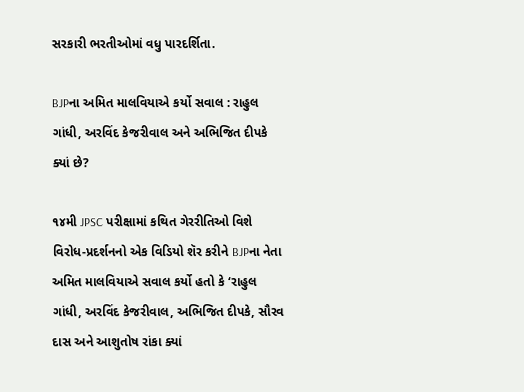સરકારી ભરતીઓમાં વધુ પારદર્શિતા.

BJPના અમિત માલવિયાએ કર્યો સવાલ : રાહુલ ગાંધી, અરવિંદ કેજરીવાલ અને અભિજિત દીપકે ક્યાં છે?

૧૪મી JPSC પરીક્ષામાં કથિત ગેરરીતિઓ વિશે વિરોધ-પ્રદર્શનનો એક વિડિયો શૅર કરીને BJPના નેતા અમિત માલવિયાએ સવાલ કર્યો હતો કે ‘રાહુલ ગાંધી, અરવિંદ કેજરીવાલ, અભિજિત દીપકે, સૌરવ દાસ અને આશુતોષ રાંકા ક્યાં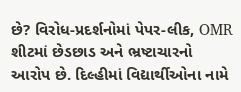છે? વિરોધ-પ્રદર્શનોમાં પેપર-લીક, OMR શીટમાં છેડછાડ અને ભ્રષ્ટાચારનો આરોપ છે. દિલ્હીમાં વિદ્યાર્થીઓના નામે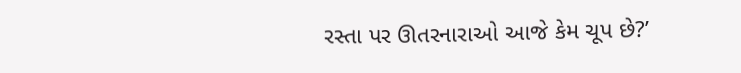રસ્તા પર ઊતરનારાઓ આજે કેમ ચૂપ છે?’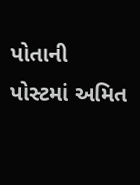પોતાની પોસ્ટમાં અમિત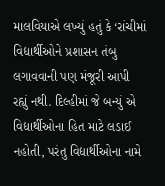માલવિયાએ લખ્યું હતું કે ‘રાંચીમાં વિદ્યાર્થીઓને પ્રશાસન તંબુ લગાવવાની પણ મંજૂરી આપી રહ્યું નથી. દિલ્હીમાં જે બન્યું એ વિદ્યાર્થીઓના હિત માટે લડાઈ નહોતી, પરંતુ વિદ્યાર્થીઓના નામે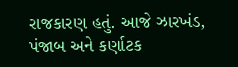રાજકારણ હતું. આજે ઝારખંડ, પંજાબ અને કર્ણાટક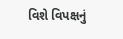વિશે વિપક્ષનું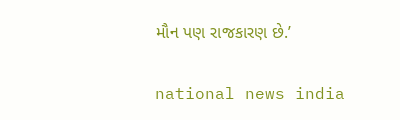મૌન પણ રાજકારણ છે.’

national news india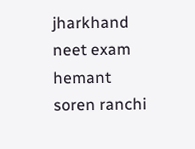jharkhand neet exam hemant soren ranchi